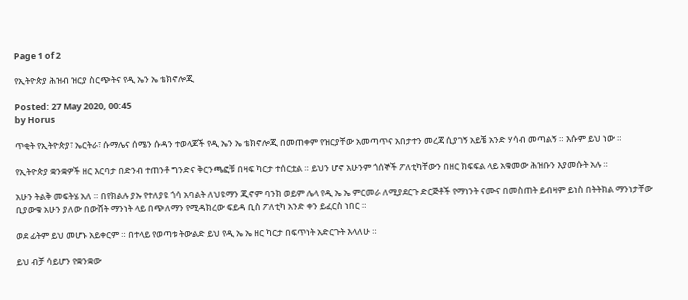Page 1 of 2

የኢትዮጵያ ሕዝብ ዝርያ ስርጭትና የዲ ኤን ኤ ቴክኖሎጂ

Posted: 27 May 2020, 00:45
by Horus

ጥቂት የኢትዮጵያ፣ ኤርትራ፣ ሱማሌና ሰሜን ሱዳን ተወላጆች የዲ ኤን ኤ ቴክኖሎጂ በመጠቀም የዝርያቸው አመጣጥና አበታተን መረጃ ሲያገኝ አይቼ አንድ ሃሳብ መጣልኝ ። እሱም ይህ ነው ።

የኢትዮጵያ ቋንቋዎች ዘር እርባታ በድንብ ተጠንቶ ግንድና ቅርንጫፎቹ በዛፍ ካርታ ተሰርቷል ። ይህን ሆኖ አሁንም ጎሰኞች ፖለቲካቸውን በዘር ክፍፍል ላይ አቁመው ሕዝቡን እያመሱት አሉ ።

አሁን ትልቅ መፍትሄ አለ ። በየክልሉ ያኡ የተለያዩ ጎሳ አባልት ለህዩማን ጂኖም ባንክ ወይም ሌላ የዲ ኤ ኤ ምርመራ ለሚያደርጉ ድርጅቶች የማነንት ናሙና በመስጠት ይብዛም ይነስ በትትክል ማንነታቸው ቢያውቁ አሁን ያለው በውሸት ማንነት ላይ በጭለማን የሚዳክረው ፍይዳ ቢስ ፖለቲካ አንድ ቀን ይፈርስ ነበር ።

ወደ ፊትም ይህ መሆኑ አይቀርም ። በተላይ የወጣቱ ትውልድ ይህ የዲ ኤ ኤ ዘር ካርታ በፍጥነት አድርጉት እላለሁ ።

ይህ ብቻ ሳይሆን የቋንቋው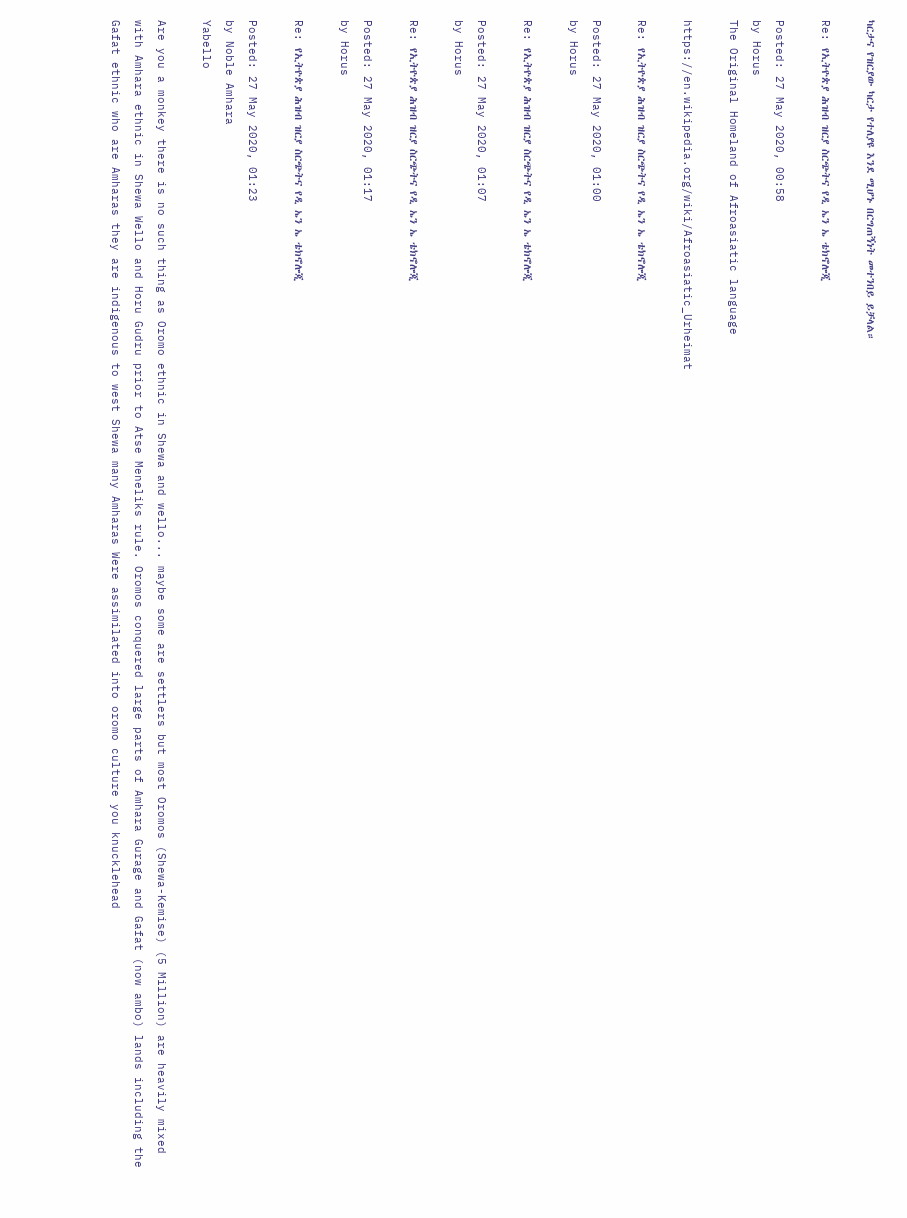ካርታና የዝርያው ካርታ የተለያዩ እንደ ሚሆኑ በርግጠኝነት መተንበይ ይቻላል።

Re: የኢትዮጵያ ሕዝብ ዝርያ ስርጭትና የዲ ኤን ኤ ቴክኖሎጂ

Posted: 27 May 2020, 00:58
by Horus
The Original Homeland of Afroasiatic language

https://en.wikipedia.org/wiki/Afroasiatic_Urheimat

Re: የኢትዮጵያ ሕዝብ ዝርያ ስርጭትና የዲ ኤን ኤ ቴክኖሎጂ

Posted: 27 May 2020, 01:00
by Horus

Re: የኢትዮጵያ ሕዝብ ዝርያ ስርጭትና የዲ ኤን ኤ ቴክኖሎጂ

Posted: 27 May 2020, 01:07
by Horus

Re: የኢትዮጵያ ሕዝብ ዝርያ ስርጭትና የዲ ኤን ኤ ቴክኖሎጂ

Posted: 27 May 2020, 01:17
by Horus

Re: የኢትዮጵያ ሕዝብ ዝርያ ስርጭትና የዲ ኤን ኤ ቴክኖሎጂ

Posted: 27 May 2020, 01:23
by Noble Amhara
Yabello

Are you a monkey there is no such thing as Oromo ethnic in Shewa and wello... maybe some are settlers but most Oromos (Shewa-Kemise) (5 Million) are heavily mixed with Amhara ethnic in Shewa Wello and Horu Gudru prior to Atse Meneliks rule. Oromos conquered large parts of Amhara Gurage and Gafat (now ambo) lands including the Gafat ethnic who are Amharas they are indigenous to west Shewa many Amharas Were assimilated into oromo culture you knucklehead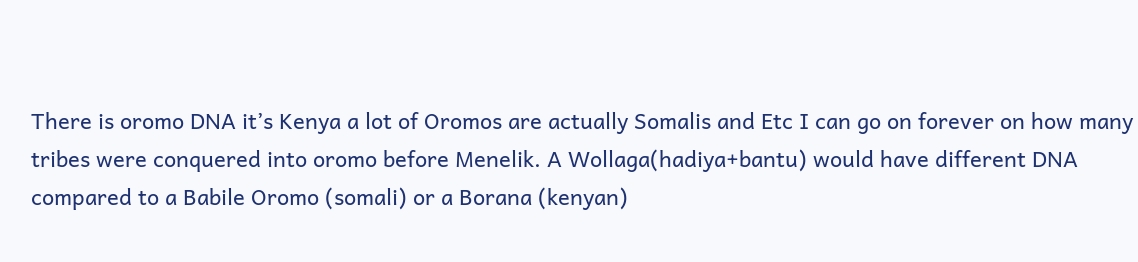There is oromo DNA it’s Kenya a lot of Oromos are actually Somalis and Etc I can go on forever on how many tribes were conquered into oromo before Menelik. A Wollaga(hadiya+bantu) would have different DNA compared to a Babile Oromo (somali) or a Borana (kenyan)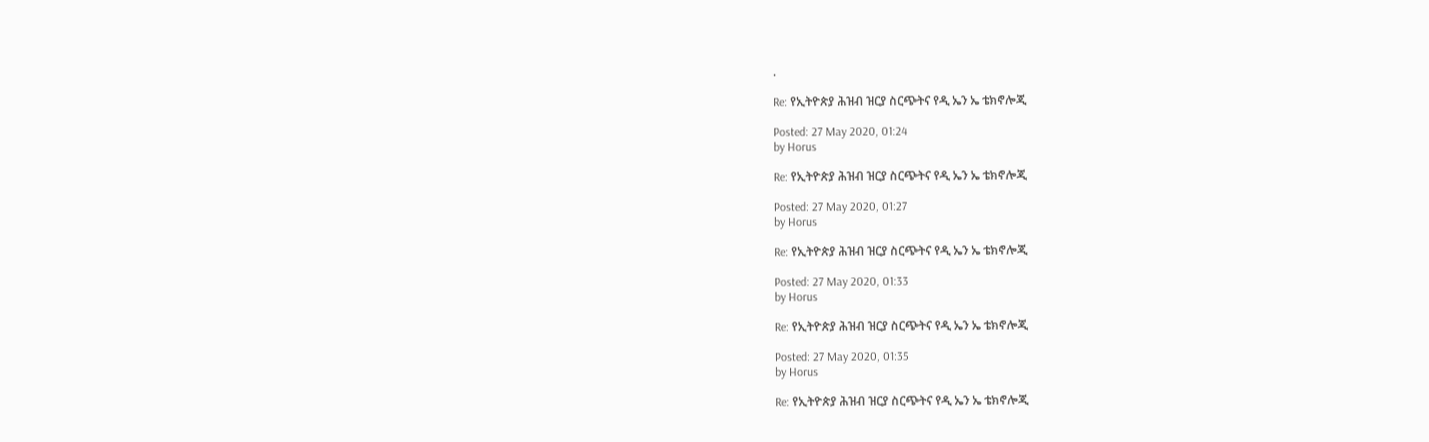.

Re: የኢትዮጵያ ሕዝብ ዝርያ ስርጭትና የዲ ኤን ኤ ቴክኖሎጂ

Posted: 27 May 2020, 01:24
by Horus

Re: የኢትዮጵያ ሕዝብ ዝርያ ስርጭትና የዲ ኤን ኤ ቴክኖሎጂ

Posted: 27 May 2020, 01:27
by Horus

Re: የኢትዮጵያ ሕዝብ ዝርያ ስርጭትና የዲ ኤን ኤ ቴክኖሎጂ

Posted: 27 May 2020, 01:33
by Horus

Re: የኢትዮጵያ ሕዝብ ዝርያ ስርጭትና የዲ ኤን ኤ ቴክኖሎጂ

Posted: 27 May 2020, 01:35
by Horus

Re: የኢትዮጵያ ሕዝብ ዝርያ ስርጭትና የዲ ኤን ኤ ቴክኖሎጂ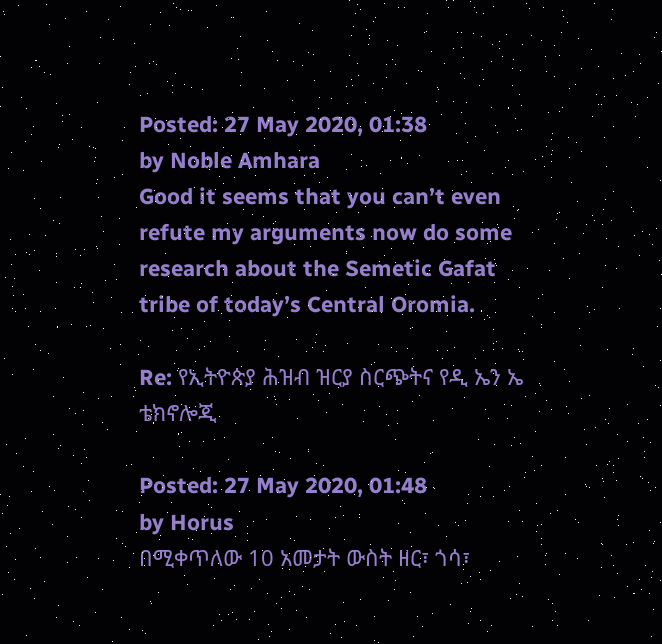Posted: 27 May 2020, 01:38
by Noble Amhara
Good it seems that you can’t even refute my arguments now do some research about the Semetic Gafat tribe of today’s Central Oromia.

Re: የኢትዮጵያ ሕዝብ ዝርያ ስርጭትና የዲ ኤን ኤ ቴክኖሎጂ

Posted: 27 May 2020, 01:48
by Horus
በሚቀጥለው 10 አመታት ውስት ዘር፣ ጎሳ፣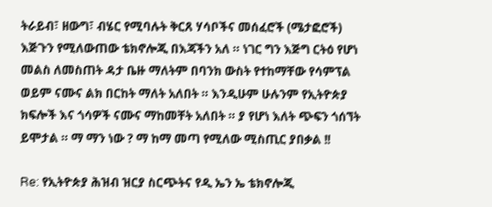ትራይብ፣ ዘውግ፣ ብሄር የሚባሉት ቅርጸ ሃሳቦችና መሰፈሮች (ሜታፎሮች) እጅጉን የሚለውጠው ቴክኖሎጂ በእጃችን አለ ። ነገር ግን እጅግ ርትዕ የሆነ መልስ ለመስጠት ዳታ ቤዙ ማለትም በባንክ ውስት የተከማቸው የሳምፕል ወይም ናሙና ልክ በርከት ማለት አለበት ። እንዲሁም ሁሉንም የኢትዮጵያ ክፍሎች እና ጎሳዎች ናሙና ማከመቸት አለበት ። ያ የሆነ እለት ጭፍን ጎሰኘት ይሞታል ። ማ ማን ነው ? ማ ከማ መጣ የሚለው ሚስጢር ያበቃል !!

Re: የኢትዮጵያ ሕዝብ ዝርያ ስርጭትና የዲ ኤን ኤ ቴክኖሎጂ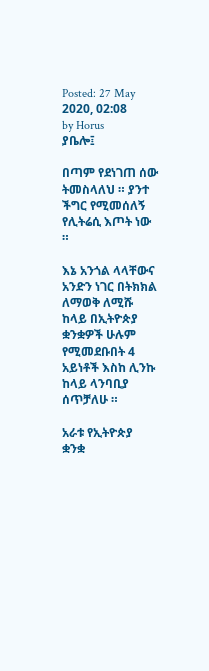Posted: 27 May 2020, 02:08
by Horus
ያቤሎ፤

በጣም የደነገጠ ሰው ትመስላለህ ። ያንተ ችግር የሚመሰለኝ የሊትሬሲ እጦት ነው ።

እኔ አንጎል ላላቸውና አንድን ነገር በትክክል ለማወቅ ለሚሹ ከላይ በኢትዮጵያ ቋንቋዎች ሁሉም የሚመደቡበት 4 አይነቶች እስከ ሊንኩ ከላይ ላንባቢያ ሰጥቻለሁ ።

አራቱ የኢትዮጵያ ቋንቋ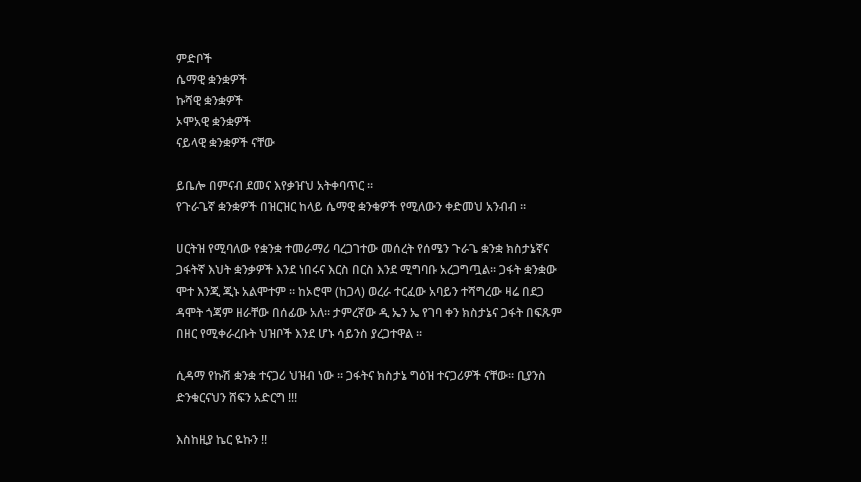ምድቦች
ሴማዊ ቋንቋዎች
ኩሻዊ ቋንቋዎች
ኦሞአዊ ቋንቋዎች
ናይላዊ ቋንቋዎች ናቸው

ይቤሎ በምናብ ደመና እየቃዠህ አትቀባጥር ።
የጉራጌኛ ቋንቋዎች በዝርዝር ከላይ ሴማዊ ቋንቁዎች የሚለውን ቀድመህ አንብብ ።

ሀርትዝ የሚባለው የቋንቋ ተመራማሪ ባረጋገተው መሰረት የሰሜን ጉራጌ ቋንቋ ክስታኔኛና ጋፋትኛ እህት ቋንቃዎች እንደ ነበሩና እርስ በርስ እንደ ሚግባቡ አረጋግጧል። ጋፋት ቋንቋው ሞተ እንጂ ጂኑ አልሞተም ። ከኦሮሞ (ከጋላ) ወረራ ተርፈው አባይን ተሻግረው ዛሬ በደጋ ዳሞት ጎጃም ዘራቸው በሰፊው አለ። ታምረኛው ዲ ኤን ኤ የገባ ቀን ክስታኔና ጋፋት በፍጹም በዘር የሚቀራረቡት ህዝቦች እንደ ሆኑ ሳይንስ ያረጋተዋል ።

ሲዳማ የኩሽ ቋንቋ ተናጋሪ ህዝብ ነው ። ጋፋትና ክስታኔ ግዕዝ ተናጋሪዎች ናቸው። ቢያንስ ድንቁርናህን ሸፍን አድርግ !!!

እስከዚያ ኬር ዬኩን !!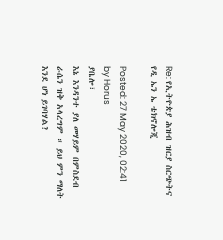Re: የኢትዮጵያ ሕዝብ ዝርያ ስርጭትና የዲ ኤን ኤ ቴክኖሎጂ

Posted: 27 May 2020, 02:41
by Horus
ያቤሎ፣
እኔ እንዳንተ ያለ መሃይም በምስደብ ራሴን ዝቅ አላረግም ። ይህ ምን ማለት እንደ ሆነ ይገባሃል?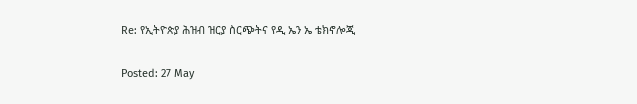Re: የኢትዮጵያ ሕዝብ ዝርያ ስርጭትና የዲ ኤን ኤ ቴክኖሎጂ

Posted: 27 May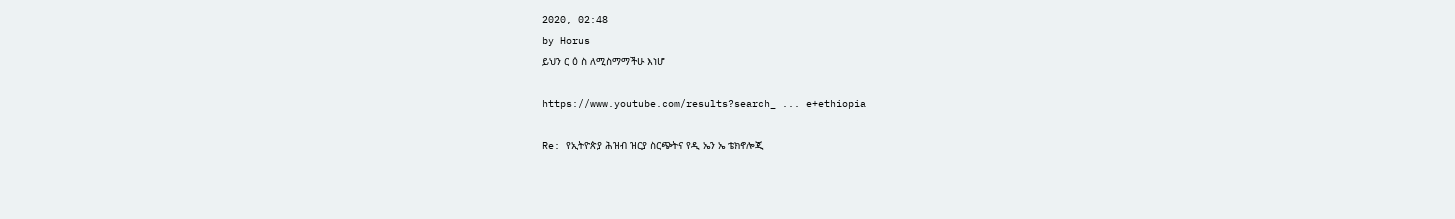2020, 02:48
by Horus
ይህን ር ዕ ስ ለሚስማማችሁ እነሆ

https://www.youtube.com/results?search_ ... e+ethiopia

Re: የኢትዮጵያ ሕዝብ ዝርያ ስርጭትና የዲ ኤን ኤ ቴክኖሎጂ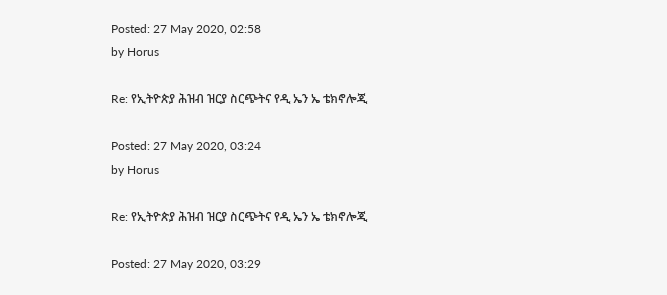Posted: 27 May 2020, 02:58
by Horus

Re: የኢትዮጵያ ሕዝብ ዝርያ ስርጭትና የዲ ኤን ኤ ቴክኖሎጂ

Posted: 27 May 2020, 03:24
by Horus

Re: የኢትዮጵያ ሕዝብ ዝርያ ስርጭትና የዲ ኤን ኤ ቴክኖሎጂ

Posted: 27 May 2020, 03:29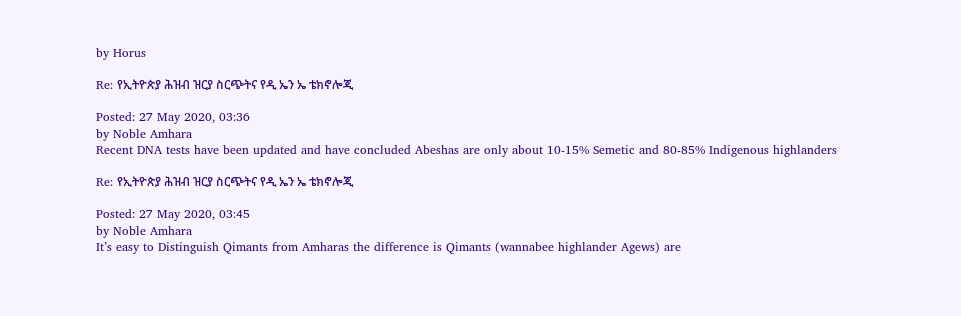by Horus

Re: የኢትዮጵያ ሕዝብ ዝርያ ስርጭትና የዲ ኤን ኤ ቴክኖሎጂ

Posted: 27 May 2020, 03:36
by Noble Amhara
Recent DNA tests have been updated and have concluded Abeshas are only about 10-15% Semetic and 80-85% Indigenous highlanders

Re: የኢትዮጵያ ሕዝብ ዝርያ ስርጭትና የዲ ኤን ኤ ቴክኖሎጂ

Posted: 27 May 2020, 03:45
by Noble Amhara
It’s easy to Distinguish Qimants from Amharas the difference is Qimants (wannabee highlander Agews) are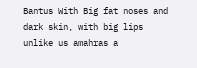Bantus With Big fat noses and dark skin, with big lips unlike us amahras a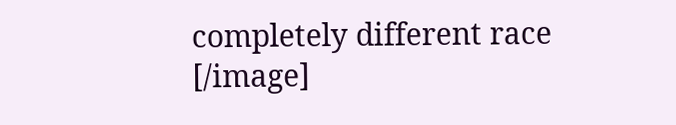completely different race [/image]